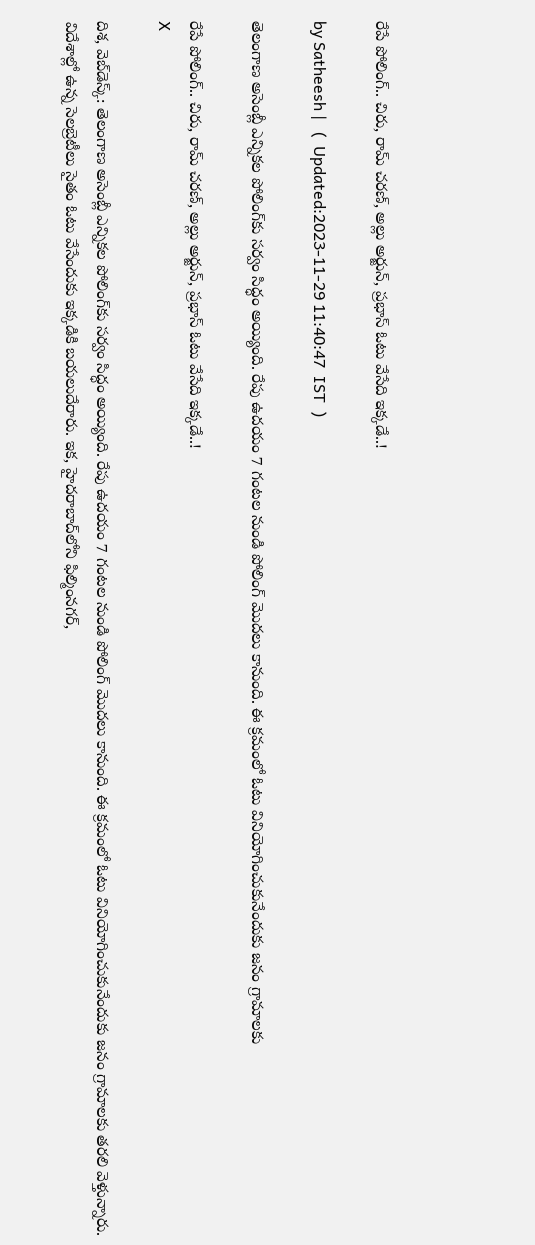రేపే పోలింగ్.. చిరు, రామ్ చరణ్, అల్లు అర్జున్, ప్రభాస్ ఓటు వేసేది ఇక్కడే..!

by Satheesh |   (  Updated:2023-11-29 11:40:47  IST  )

తెలంగాణ అసెంబ్లీ ఎన్నికల పోలింగ్‌కు సర్వం సిద్ధం అయ్యింది. రేపు ఉదయం 7 గంటల నుండి పోలింగ్ మొదలు కానుంది. ఈ క్రమంలో ఓటు వినియోగించుకునేందుకు జనం గ్రామాలకు

రేపే పోలింగ్.. చిరు, రామ్ చరణ్, అల్లు అర్జున్, ప్రభాస్ ఓటు వేసేది ఇక్కడే..!
X

దిశ, వెబ్‌డెస్క్: తెలంగాణ అసెంబ్లీ ఎన్నికల పోలింగ్‌కు సర్వం సిద్ధం అయ్యింది. రేపు ఉదయం 7 గంటల నుండి పోలింగ్ మొదలు కానుంది. ఈ క్రమంలో ఓటు వినియోగించుకునేందుకు జనం గ్రామాలకు తరలి వెళ్తున్నారు. విదేశాల్లో ఉన్న సెలబ్రెటీలు సైతం ఓటు వేసేందుకు ఇక్కడికి బయలుదేరారు. ఇక, హైదరాబాద్‌లోని ఫిల్మింనగర్,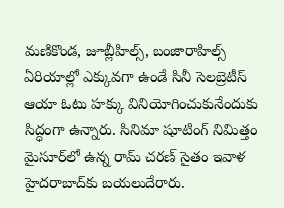మణికొండ, జూబ్లీహిల్స్, బంజారాహిల్స్ ఏరియాల్లో ఎక్కువగా ఉండే సినీ సెలబ్రెటీస్ ఆయా ఓటు హక్కు వినియోగించుకునేందుకు సిద్ధంగా ఉన్నారు. సినిమా షూటింగ్ నిమిత్తం మైసూర్‌లో ఉన్న రామ్ చరణ్ సైతం ఇవాళ హైదరాబాద్‌కు బయలుదేరారు.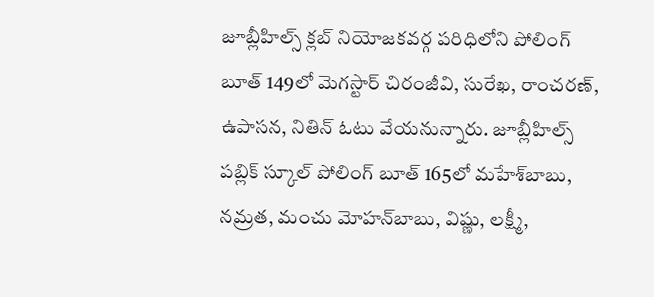జూబ్లీహిల్స్‌ క్లబ్‌ నియోజకవర్గ పరిధిలోని పోలింగ్‌ బూత్‌ 149లో మెగస్టార్ చిరంజీవి, సురేఖ, రాంచరణ్, ఉపాసన, నితిన్‌ ఓటు వేయనున్నారు. జూబ్లీహిల్స్‌ పబ్లిక్‌ స్కూల్‌ పోలింగ్‌ బూత్‌ 165లో మహేశ్‌బాబు, నమ్రత, మంచు మోహన్‌బాబు, విష్ణు, లక్ష్మీ,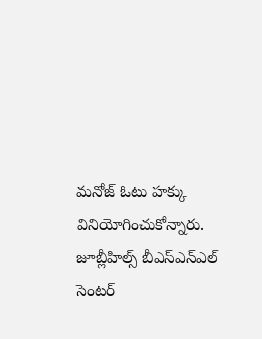మనోజ్‌‌ ఓటు హక్కు వినియోగించుకోన్నారు. జూబ్లీహిల్స్ బీఎస్‌ఎన్‌ఎల్‌ సెంటర్‌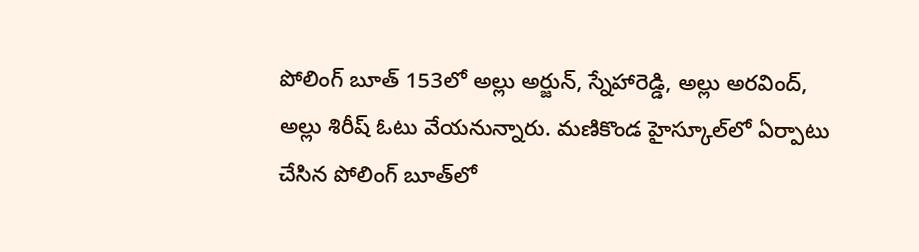పోలింగ్‌ బూత్‌ 153లో అల్లు అర్జున్, స్నేహారెడ్డి, అల్లు అరవింద్, అల్లు శిరీష్‌ ఓటు వేయనున్నారు. మణికొండ హైస్కూల్‌లో ఏర్పాటు చేసిన పోలింగ్ బూత్‌లో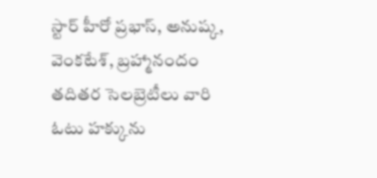స్టార్ హీరో ప్రభాస్, అనుష్క, వెంకటేశ్, బ్రహ్మానందం తదితర సెలబ్రెటీలు వారి ఓటు హక్కును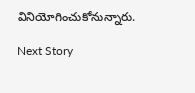వినియోగించుకోనున్నారు.

Next Story